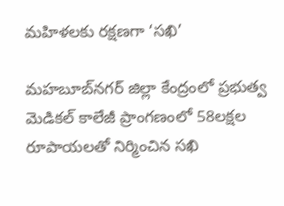మహిళలకు రక్షణగా ‘సఖి’

మహబూబ్‌నగర్ జిల్లా కేంద్రంలో ప్రభుత్వ మెడికల్ కాలేజీ ప్రాంగణంలో 58లక్షల రూపాయలతో నిర్మించిన సఖి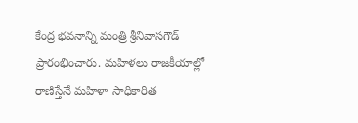కేంద్ర భవనాన్ని మంత్రి శ్రీనివాసగౌడ్ ప్రారంభించారు. మహిళలు రాజకీయాల్లో రాణిస్తేనే మహిళా సాధికారిత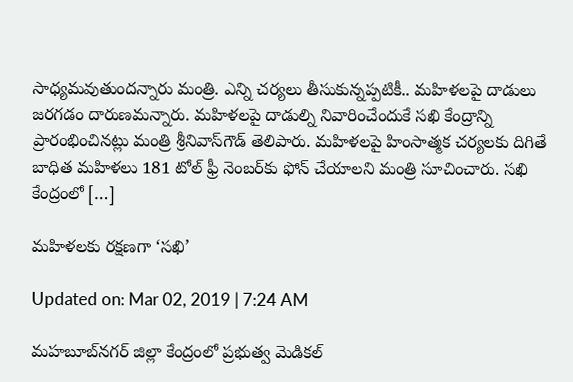సాధ్యమవుతుందన్నారు మంత్రి. ఎన్ని చర్యలు తీసుకున్నప్పటికీ.. మహిళలపై దాడులు జరగడం దారుణమన్నారు. మహిళలపై దాడుల్ని నివారించేందుకే సఖి కేంద్రాన్ని ప్రారంభించినట్లు మంత్రి శ్రీనివాస్‌గౌడ్ తెలిపారు. మహిళలపై హింసాత్మక చర్యలకు దిగితే బాధిత మహిళలు 181 టోల్ ఫ్రీ నెంబర్‌కు ఫోన్ చేయాలని మంత్రి సూచించారు. సఖి కేంద్రంలో […]

మహిళలకు రక్షణగా ‘సఖి’

Updated on: Mar 02, 2019 | 7:24 AM

మహబూబ్‌నగర్ జిల్లా కేంద్రంలో ప్రభుత్వ మెడికల్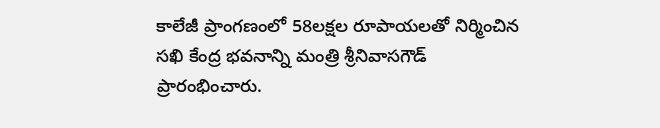కాలేజీ ప్రాంగణంలో 58లక్షల రూపాయలతో నిర్మించిన సఖి కేంద్ర భవనాన్ని మంత్రి శ్రీనివాసగౌడ్ ప్రారంభించారు.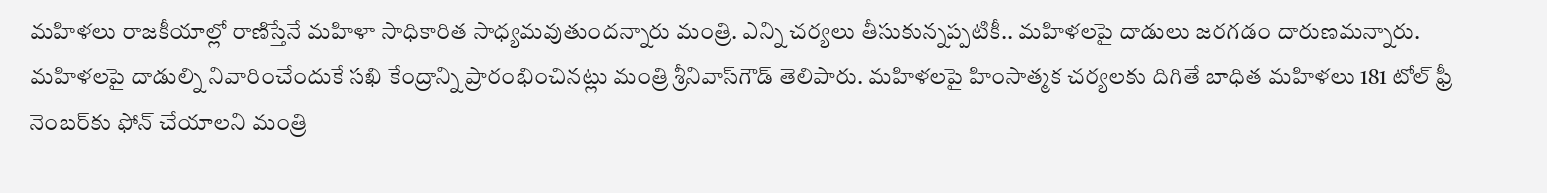మహిళలు రాజకీయాల్లో రాణిస్తేనే మహిళా సాధికారిత సాధ్యమవుతుందన్నారు మంత్రి. ఎన్ని చర్యలు తీసుకున్నప్పటికీ.. మహిళలపై దాడులు జరగడం దారుణమన్నారు. మహిళలపై దాడుల్ని నివారించేందుకే సఖి కేంద్రాన్ని ప్రారంభించినట్లు మంత్రి శ్రీనివాస్‌గౌడ్ తెలిపారు. మహిళలపై హింసాత్మక చర్యలకు దిగితే బాధిత మహిళలు 181 టోల్ ఫ్రీ నెంబర్‌కు ఫోన్ చేయాలని మంత్రి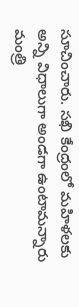సూచించారు. సఖి కేంద్రంలో మహిళలకు అన్ని విధాలుగా అండగా ఉంటామన్నారు మంత్రి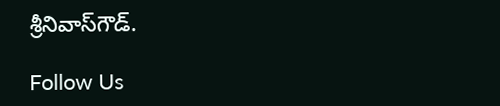శ్రీనివాస్‌గౌడ్.

Follow Us